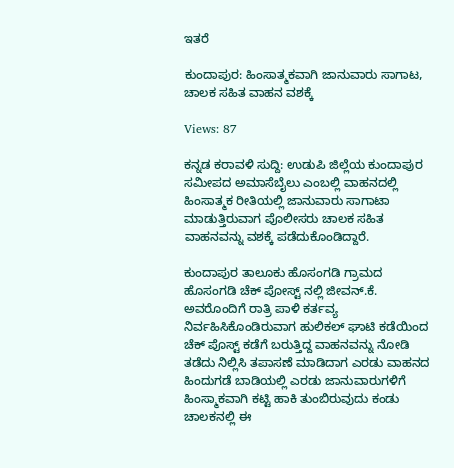ಇತರೆ

ಕುಂದಾಪುರ: ಹಿಂಸಾತ್ಮಕವಾಗಿ ಜಾನುವಾರು ಸಾಗಾಟ, ಚಾಲಕ ಸಹಿತ ವಾಹನ ವಶಕ್ಕೆ

Views: 87

ಕನ್ನಡ ಕರಾವಳಿ ಸುದ್ದಿ: ಉಡುಪಿ ಜಿಲ್ಲೆಯ ಕುಂದಾಪುರ ಸಮೀಪದ ಅಮಾಸೆಬೈಲು ಎಂಬಲ್ಲಿ ವಾಹನದಲ್ಲಿ ಹಿಂಸಾತ್ಮಕ ರೀತಿಯಲ್ಲಿ ಜಾನುವಾರು ಸಾಗಾಟಾ ಮಾಡುತ್ತಿರುವಾಗ ಪೊಲೀಸರು ಚಾಲಕ ಸಹಿತ ವಾಹನವನ್ನು ವಶಕ್ಕೆ ಪಡೆದುಕೊಂಡಿದ್ದಾರೆ.

ಕುಂದಾಪುರ ತಾಲೂಕು ಹೊಸಂಗಡಿ ಗ್ರಾಮದ ಹೊಸಂಗಡಿ ಚೆಕ್‌ ಪೋಸ್ಟ್‌ ನಲ್ಲಿ ಜೀವನ್‌.ಕೆ. ಅವರೊಂದಿಗೆ ರಾತ್ರಿ ಪಾಳಿ ಕರ್ತವ್ಯ ನಿರ್ವಹಿಸಿಕೊಂಡಿರುವಾಗ ಹುಲಿಕಲ್‌ ಘಾಟಿ ಕಡೆಯಿಂದ ಚೆಕ್‌ ಪೊಸ್ಟ್‌ ಕಡೆಗೆ ಬರುತ್ತಿದ್ದ ವಾಹನವನ್ನು ನೋಡಿ ತಡೆದು ನಿಲ್ಲಿಸಿ ತಪಾಸಣೆ ಮಾಡಿದಾಗ ಎರಡು ವಾಹನದ ಹಿಂದುಗಡೆ ಬಾಡಿಯಲ್ಲಿ ಎರಡು ಜಾನುವಾರುಗಳಿಗೆ ಹಿಂಸ್ಮಾಕವಾಗಿ ಕಟ್ಟಿ ಹಾಕಿ ತುಂಬಿರುವುದು ಕಂಡು ಚಾಲಕನಲ್ಲಿ ಈ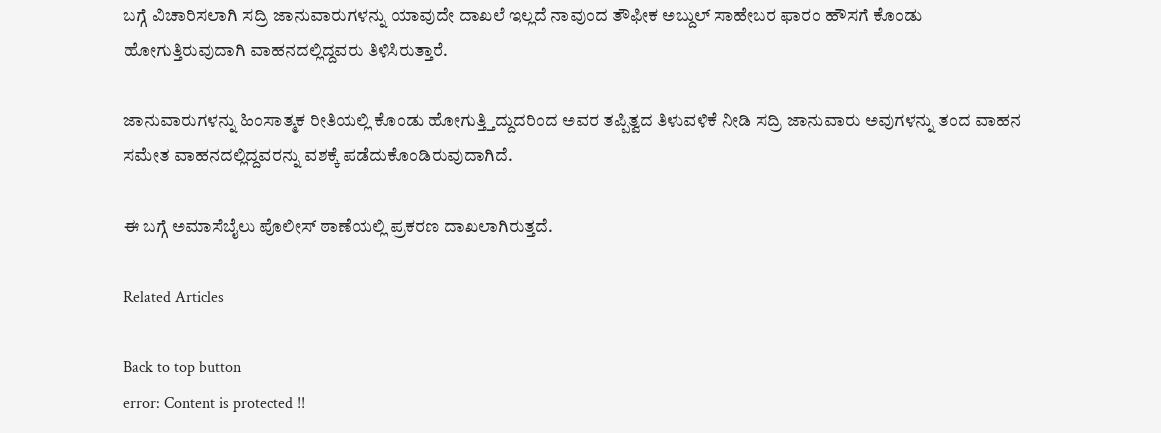ಬಗ್ಗೆ ವಿಚಾರಿಸಲಾಗಿ ಸದ್ರಿ ಜಾನುವಾರುಗಳನ್ನು ಯಾವುದೇ ದಾಖಲೆ ಇಲ್ಲದೆ ನಾವುಂದ ತೌಫೀಕ ಅಬ್ದುಲ್‌ ಸಾಹೇಬರ ಫಾರಂ ಹೌಸಗೆ ಕೊಂಡು ಹೋಗುತ್ತಿರುವುದಾಗಿ ವಾಹನದಲ್ಲಿದ್ದವರು ತಿಳಿಸಿರುತ್ತಾರೆ.

ಜಾನುವಾರುಗಳನ್ನು ಹಿಂಸಾತ್ಮಕ ರೀತಿಯಲ್ಲಿ ಕೊಂಡು ಹೋಗುತ್ತ್ತಿದ್ದುದರಿಂದ ಅವರ ತಪ್ಪಿತ್ವದ ತಿಳುವಳಿಕೆ ನೀಡಿ ಸದ್ರಿ ಜಾನುವಾರು ಅವುಗಳನ್ನು ತಂದ ವಾಹನ ಸಮೇತ ವಾಹನದಲ್ಲಿದ್ದವರನ್ನು ವಶಕ್ಕೆ ಪಡೆದುಕೊಂಡಿರುವುದಾಗಿದೆ.

ಈ ಬಗ್ಗೆ ಅಮಾಸೆಬೈಲು ಪೊಲೀಸ್ ಠಾಣೆಯಲ್ಲಿ ಪ್ರಕರಣ ದಾಖಲಾಗಿರುತ್ತದೆ.

Related Articles

Back to top button
error: Content is protected !!